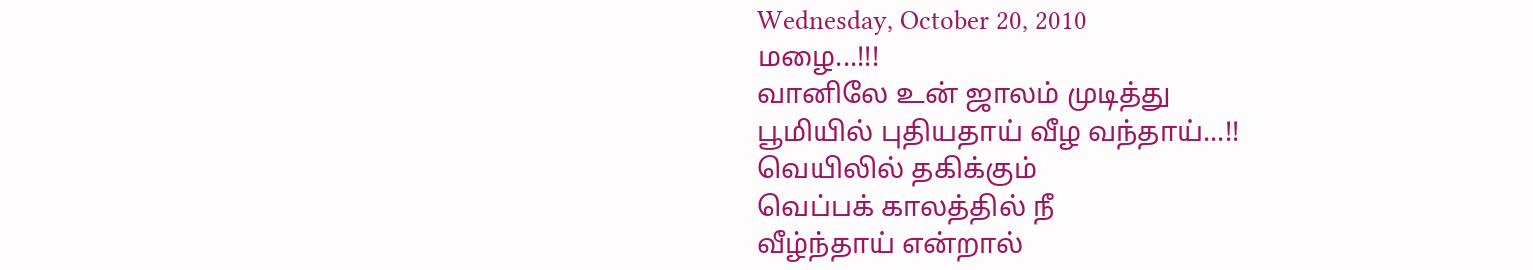Wednesday, October 20, 2010
மழை...!!!
வானிலே உன் ஜாலம் முடித்து
பூமியில் புதியதாய் வீழ வந்தாய்...!!
வெயிலில் தகிக்கும்
வெப்பக் காலத்தில் நீ
வீழ்ந்தாய் என்றால்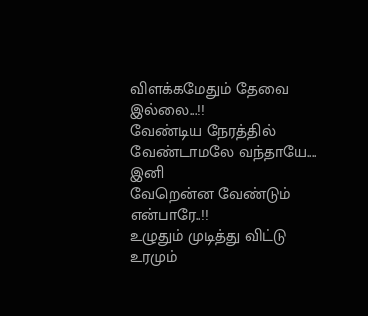விளக்கமேதும் தேவை இல்லை...!!
வேண்டிய நேரத்தில்
வேண்டாமலே வந்தாயே.... இனி
வேறென்ன வேண்டும் என்பாரே..!!
உழுதும் முடித்து விட்டு
உரமும்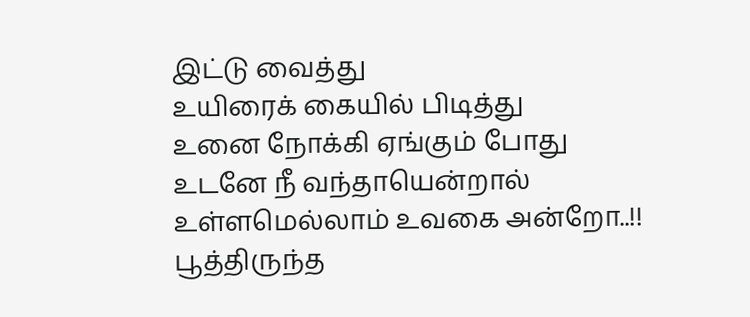இட்டு வைத்து
உயிரைக் கையில் பிடித்து
உனை நோக்கி ஏங்கும் போது
உடனே நீ வந்தாயென்றால்
உள்ளமெல்லாம் உவகை அன்றோ..!!
பூத்திருந்த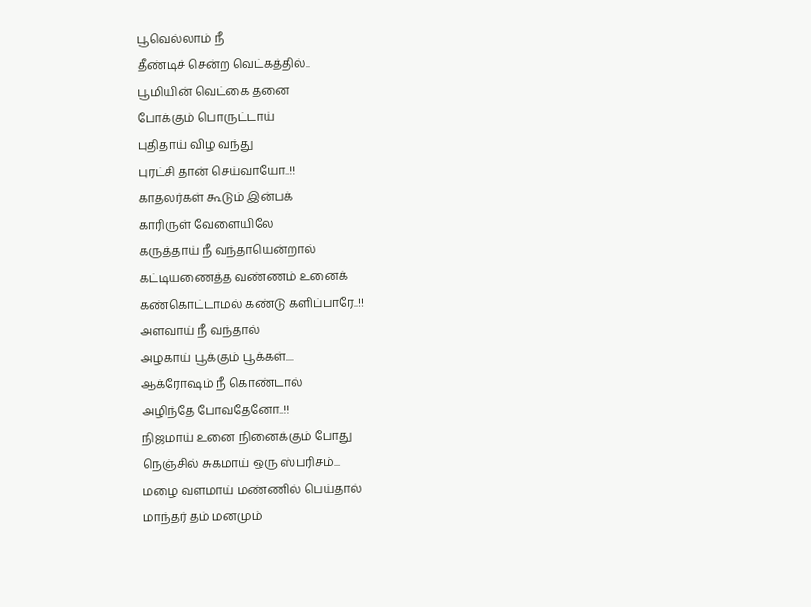பூவெல்லாம் நீ
தீண்டிச் சென்ற வெட்கத்தில்..
பூமியின் வெட்கை தனை
போக்கும் பொருட்டாய்
புதிதாய் விழ வந்து
புரட்சி தான் செய்வாயோ..!!
காதலர்கள் கூடும் இன்பக்
காரிருள் வேளையிலே
கருத்தாய் நீ வந்தாயென்றால்
கட்டியணைத்த வண்ணம் உனைக்
கண்கொட்டாமல் கண்டு களிப்பாரே..!!
அளவாய் நீ வந்தால்
அழகாய் பூக்கும் பூக்கள்....
ஆக்ரோஷம் நீ கொண்டால்
அழிந்தே போவதேனோ..!!
நிஜமாய் உனை நினைக்கும் போது
நெஞ்சில் சுகமாய் ஒரு ஸ்பரிசம்...
மழை வளமாய் மண்ணில் பெய்தால்
மாந்தர் தம் மனமும்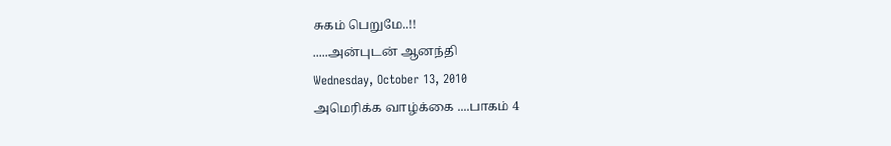சுகம் பெறுமே..!!
.....அன்புடன் ஆனந்தி
Wednesday, October 13, 2010
அமெரிக்க வாழ்க்கை ....பாகம் 4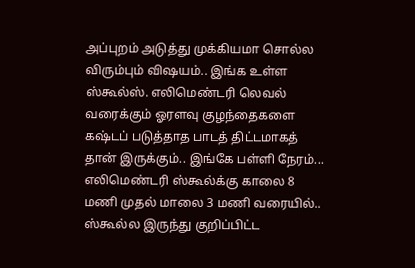அப்புறம் அடுத்து முக்கியமா சொல்ல விரும்பும் விஷயம்.. இங்க உள்ள ஸ்கூல்ஸ். எலிமெண்டரி லெவல் வரைக்கும் ஓரளவு குழந்தைகளை கஷ்டப் படுத்தாத பாடத் திட்டமாகத் தான் இருக்கும்.. இங்கே பள்ளி நேரம்... எலிமெண்டரி ஸ்கூல்க்கு காலை 8 மணி முதல் மாலை 3 மணி வரையில்.. ஸ்கூல்ல இருந்து குறிப்பிட்ட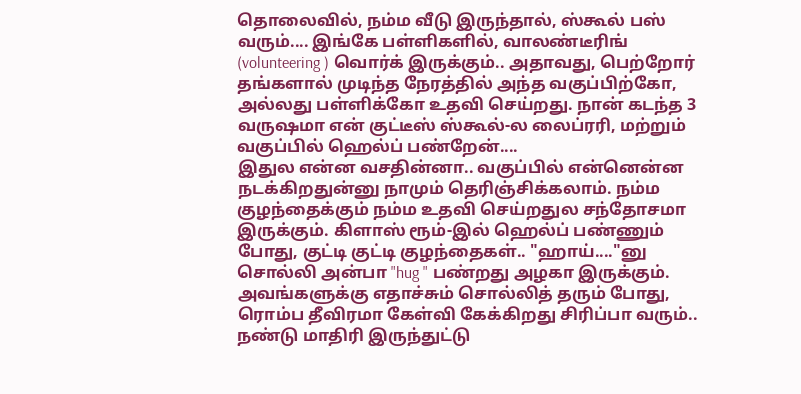தொலைவில், நம்ம வீடு இருந்தால், ஸ்கூல் பஸ் வரும்.... இங்கே பள்ளிகளில், வாலண்டீரிங் (volunteering ) வொர்க் இருக்கும்.. அதாவது, பெற்றோர் தங்களால் முடிந்த நேரத்தில் அந்த வகுப்பிற்கோ, அல்லது பள்ளிக்கோ உதவி செய்றது. நான் கடந்த 3 வருஷமா என் குட்டீஸ் ஸ்கூல்-ல லைப்ரரி, மற்றும் வகுப்பில் ஹெல்ப் பண்றேன்....
இதுல என்ன வசதின்னா.. வகுப்பில் என்னென்ன நடக்கிறதுன்னு நாமும் தெரிஞ்சிக்கலாம். நம்ம குழந்தைக்கும் நம்ம உதவி செய்றதுல சந்தோசமா இருக்கும். கிளாஸ் ரூம்-இல் ஹெல்ப் பண்ணும் போது, குட்டி குட்டி குழந்தைகள்.. "ஹாய்...."னு சொல்லி அன்பா "hug " பண்றது அழகா இருக்கும். அவங்களுக்கு எதாச்சும் சொல்லித் தரும் போது, ரொம்ப தீவிரமா கேள்வி கேக்கிறது சிரிப்பா வரும்.. நண்டு மாதிரி இருந்துட்டு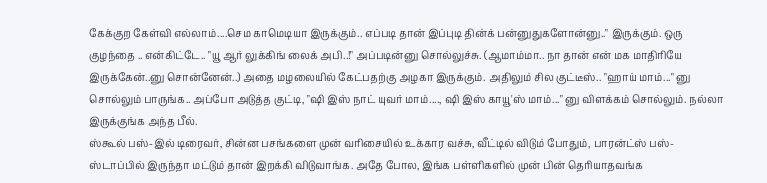கேக்குற கேள்வி எல்லாம்....செம காமெடியா இருக்கும்.. எப்படி தான் இப்புடி தின்க் பன்னுதுகளோன்னு.." இருக்கும். ஒரு குழந்தை .. என்கிட்டே.. "யூ ஆர் லுக்கிங் லைக் அபி..!" அப்படின்னு சொல்லுச்சு. (ஆமாம்மா.. நா தான் என் மக மாதிரியே இருக்கேன்..னு சொன்னேன்..) அதை மழலையில் கேட்பதற்கு அழகா இருக்கும். அதிலும் சில குட்டீஸ்.. "ஹாய் மாம்..." னு சொல்லும் பாருங்க.. அப்போ அடுத்த குட்டி, "ஷி இஸ் நாட் யுவர் மாம்...., ஷி இஸ் காயூ'ஸ் மாம்..." னு விளக்கம் சொல்லும். நல்லா இருக்குங்க அந்த பீல்.
ஸ்கூல் பஸ்-இல் டிரைவர், சின்ன பசங்களை முன் வரிசையில் உக்கார வச்சு, வீட்டில் விடும் போதும், பாரன்ட்ஸ் பஸ்-ஸ்டாப்பில் இருந்தா மட்டும் தான் இறக்கி விடுவாங்க. அதே போல, இங்க பள்ளிகளில் முன் பின் தெரியாதவங்க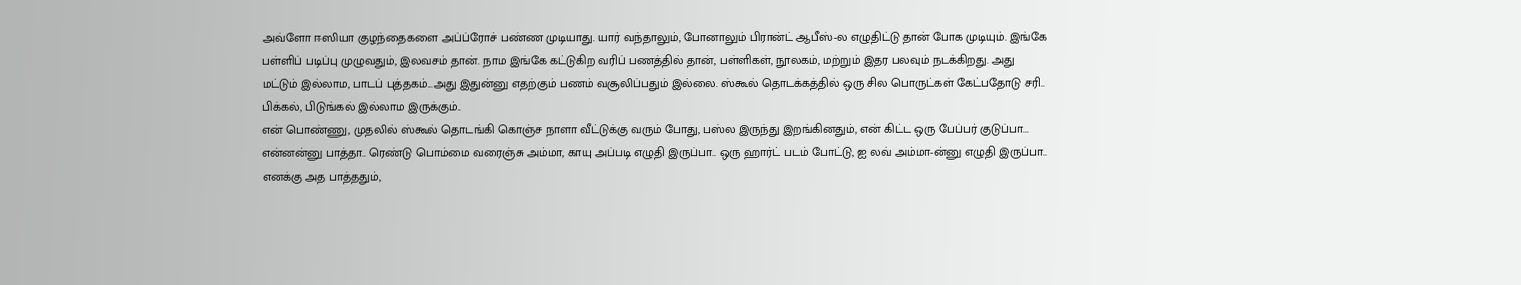அவ்ளோ ஈஸியா குழந்தைகளை அப்ப்ரோச் பண்ண முடியாது. யார் வந்தாலும், போனாலும் பிரான்ட் ஆபீஸ்-ல எழுதிட்டு தான் போக முடியும். இங்கே பள்ளிப் படிப்பு முழுவதும், இலவசம் தான். நாம இங்கே கட்டுகிற வரிப் பணத்தில் தான், பள்ளிகள், நூலகம், மற்றும் இதர பலவும் நடக்கிறது. அது மட்டும் இல்லாம, பாடப் புத்தகம்...அது இதுன்னு எதற்கும் பணம் வசூலிப்பதும் இல்லை. ஸ்கூல் தொடக்கத்தில் ஒரு சில பொருட்கள் கேட்பதோடு சரி.. பிக்கல், பிடுங்கல் இல்லாம இருக்கும்..
என் பொண்ணு, முதலில் ஸ்கூல் தொடங்கி கொஞ்ச நாளா வீட்டுக்கு வரும் போது, பஸ்ல இருந்து இறங்கினதும், என் கிட்ட ஒரு பேப்பர் குடுப்பா... என்னன்னு பாத்தா.. ரெண்டு பொம்மை வரைஞ்சு அம்மா, காயு அப்படி எழுதி இருப்பா.. ஒரு ஹார்ட் படம் போட்டு, ஐ லவ் அம்மா-ன்னு எழுதி இருப்பா.. எனக்கு அத பாத்ததும்,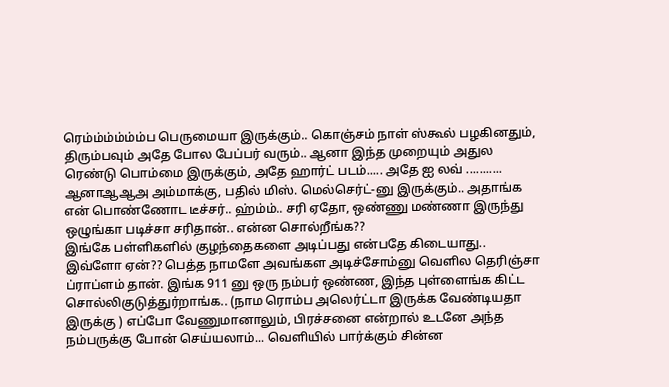ரெம்ம்ம்ம்ம்ம்ப பெருமையா இருக்கும்.. கொஞ்சம் நாள் ஸ்கூல் பழகினதும், திரும்பவும் அதே போல பேப்பர் வரும்.. ஆனா இந்த முறையும் அதுல ரெண்டு பொம்மை இருக்கும், அதே ஹார்ட் படம்..... அதே ஐ லவ் ........... ஆனாஆஆஅ அம்மாக்கு, பதில் மிஸ். மெல்செர்ட்-னு இருக்கும்.. அதாங்க என் பொண்ணோட டீச்சர்.. ஹ்ம்ம்.. சரி ஏதோ, ஒண்ணு மண்ணா இருந்து ஒழுங்கா படிச்சா சரிதான்.. என்ன சொல்றீங்க??
இங்கே பள்ளிகளில் குழந்தைகளை அடிப்பது என்பதே கிடையாது.. இவ்ளோ ஏன்?? பெத்த நாமளே அவங்கள அடிச்சோம்னு வெளில தெரிஞ்சா ப்ராப்ளம் தான். இங்க 911 னு ஒரு நம்பர் ஒண்ண, இந்த புள்ளைங்க கிட்ட சொல்லிகுடுத்துர்றாங்க.. (நாம ரொம்ப அலெர்ட்டா இருக்க வேண்டியதா இருக்கு ) எப்போ வேணுமானாலும், பிரச்சனை என்றால் உடனே அந்த நம்பருக்கு போன் செய்யலாம்... வெளியில் பார்க்கும் சின்ன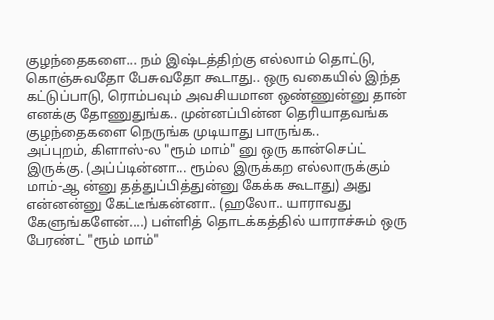குழந்தைகளை... நம் இஷ்டத்திற்கு எல்லாம் தொட்டு, கொஞ்சுவதோ பேசுவதோ கூடாது.. ஒரு வகையில் இந்த கட்டுப்பாடு, ரொம்பவும் அவசியமான ஒண்ணுன்னு தான் எனக்கு தோணுதுங்க.. முன்னப்பின்ன தெரியாதவங்க குழந்தைகளை நெருங்க முடியாது பாருங்க..
அப்புறம், கிளாஸ்-ல "ரூம் மாம்" னு ஒரு கான்செப்ட் இருக்கு. (அப்ப்டின்னா... ரூம்ல இருக்கற எல்லாருக்கும் மாம்-ஆ ன்னு தத்துப்பித்துன்னு கேக்க கூடாது) அது என்னன்னு கேட்டீங்கன்னா.. (ஹலோ.. யாராவது கேளுங்களேன்....) பள்ளித் தொடக்கத்தில் யாராச்சும் ஒரு பேரண்ட் "ரூம் மாம்"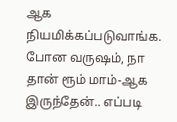ஆக நியமிக்கப்படுவாங்க. போன வருஷம், நா தான் ரூம் மாம்-ஆக இருந்தேன்.. எப்படி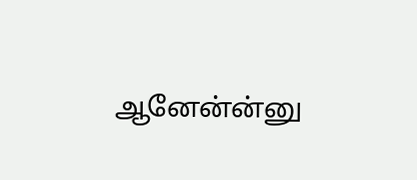ஆனேன்ன்னு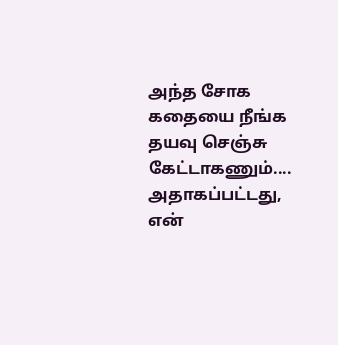அந்த சோக கதையை நீங்க தயவு செஞ்சு கேட்டாகணும்.... அதாகப்பட்டது, என்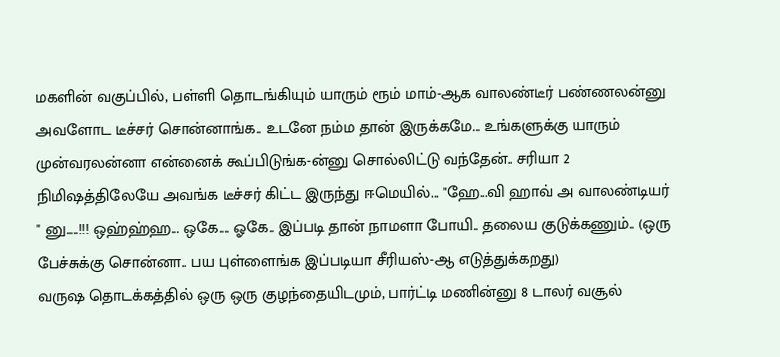மகளின் வகுப்பில், பள்ளி தொடங்கியும் யாரும் ரூம் மாம்-ஆக வாலண்டீர் பண்ணலன்னு அவளோட டீச்சர் சொன்னாங்க.. உடனே நம்ம தான் இருக்கமே... உங்களுக்கு யாரும் முன்வரலன்னா என்னைக் கூப்பிடுங்க-ன்னு சொல்லிட்டு வந்தேன்.. சரியா 2 நிமிஷத்திலேயே அவங்க டீச்சர் கிட்ட இருந்து ஈமெயில்... "ஹே...வி ஹாவ் அ வாலண்டியர் " னு.....!!! ஒஹ்ஹ்ஹ... ஒகே.... ஓகே.. இப்படி தான் நாமளா போயி.. தலைய குடுக்கணும்.. (ஒரு பேச்சுக்கு சொன்னா.. பய புள்ளைங்க இப்படியா சீரியஸ்-ஆ எடுத்துக்கறது)
வருஷ தொடக்கத்தில் ஒரு ஒரு குழந்தையிடமும், பார்ட்டி மணின்னு 8 டாலர் வசூல்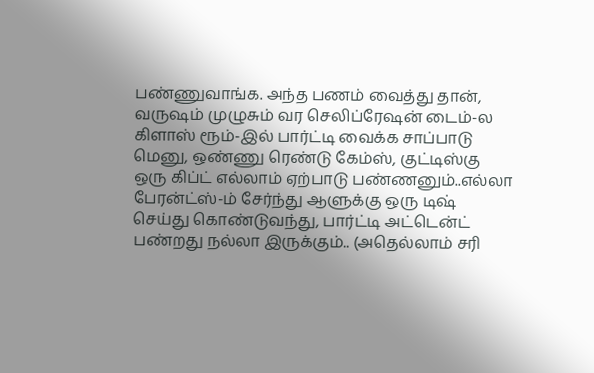பண்ணுவாங்க. அந்த பணம் வைத்து தான், வருஷம் முழுசும் வர செலிப்ரேஷன் டைம்-ல கிளாஸ் ரூம்-இல் பார்ட்டி வைக்க சாப்பாடு மெனு, ஒண்ணு ரெண்டு கேம்ஸ், குட்டிஸ்கு ஒரு கிப்ட் எல்லாம் ஏற்பாடு பண்ணனும்..எல்லா பேரன்ட்ஸ்-ம் சேர்ந்து ஆளுக்கு ஒரு டிஷ் செய்து கொண்டுவந்து, பார்ட்டி அட்டென்ட் பண்றது நல்லா இருக்கும்.. (அதெல்லாம் சரி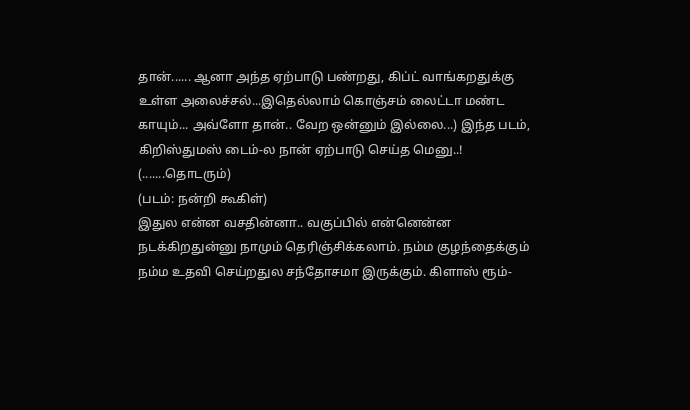தான்...... ஆனா அந்த ஏற்பாடு பண்றது, கிப்ட் வாங்கறதுக்கு உள்ள அலைச்சல்...இதெல்லாம் கொஞ்சம் லைட்டா மண்ட காயும்... அவ்ளோ தான்.. வேற ஒன்னும் இல்லை...) இந்த படம், கிறிஸ்துமஸ் டைம்-ல நான் ஏற்பாடு செய்த மெனு..!
(.......தொடரும்)
(படம்: நன்றி கூகிள்)
இதுல என்ன வசதின்னா.. வகுப்பில் என்னென்ன நடக்கிறதுன்னு நாமும் தெரிஞ்சிக்கலாம். நம்ம குழந்தைக்கும் நம்ம உதவி செய்றதுல சந்தோசமா இருக்கும். கிளாஸ் ரூம்-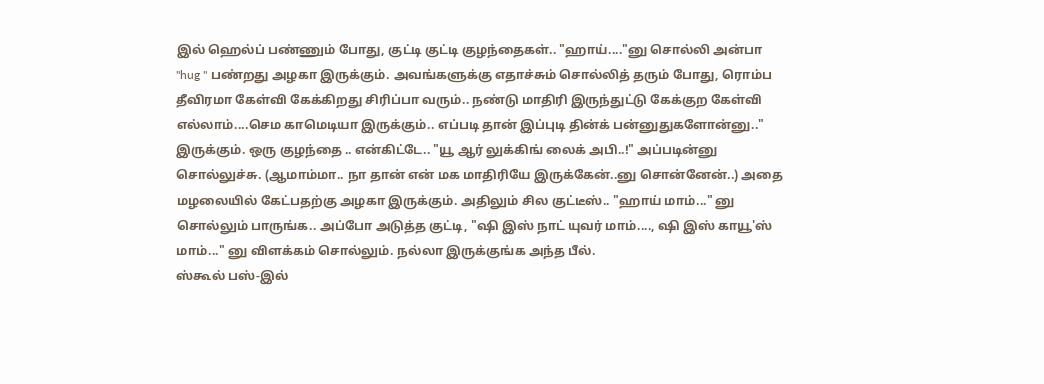இல் ஹெல்ப் பண்ணும் போது, குட்டி குட்டி குழந்தைகள்.. "ஹாய்...."னு சொல்லி அன்பா "hug " பண்றது அழகா இருக்கும். அவங்களுக்கு எதாச்சும் சொல்லித் தரும் போது, ரொம்ப தீவிரமா கேள்வி கேக்கிறது சிரிப்பா வரும்.. நண்டு மாதிரி இருந்துட்டு கேக்குற கேள்வி எல்லாம்....செம காமெடியா இருக்கும்.. எப்படி தான் இப்புடி தின்க் பன்னுதுகளோன்னு.." இருக்கும். ஒரு குழந்தை .. என்கிட்டே.. "யூ ஆர் லுக்கிங் லைக் அபி..!" அப்படின்னு சொல்லுச்சு. (ஆமாம்மா.. நா தான் என் மக மாதிரியே இருக்கேன்..னு சொன்னேன்..) அதை மழலையில் கேட்பதற்கு அழகா இருக்கும். அதிலும் சில குட்டீஸ்.. "ஹாய் மாம்..." னு சொல்லும் பாருங்க.. அப்போ அடுத்த குட்டி, "ஷி இஸ் நாட் யுவர் மாம்...., ஷி இஸ் காயூ'ஸ் மாம்..." னு விளக்கம் சொல்லும். நல்லா இருக்குங்க அந்த பீல்.
ஸ்கூல் பஸ்-இல்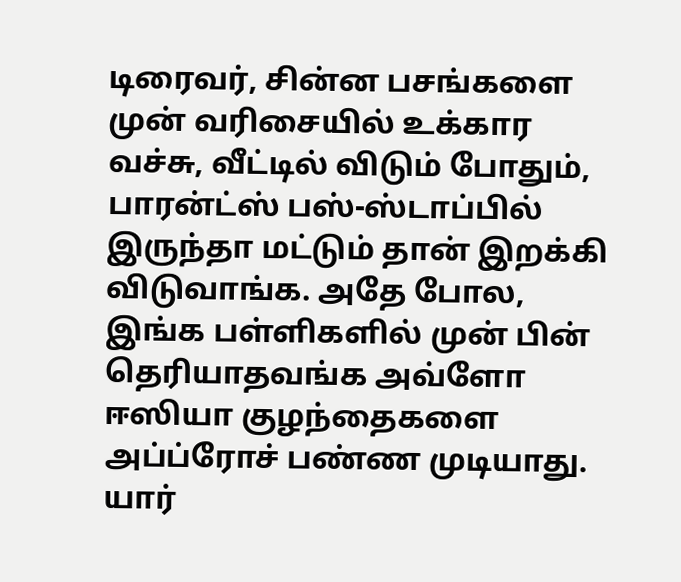டிரைவர், சின்ன பசங்களை முன் வரிசையில் உக்கார வச்சு, வீட்டில் விடும் போதும், பாரன்ட்ஸ் பஸ்-ஸ்டாப்பில் இருந்தா மட்டும் தான் இறக்கி விடுவாங்க. அதே போல, இங்க பள்ளிகளில் முன் பின் தெரியாதவங்க அவ்ளோ ஈஸியா குழந்தைகளை அப்ப்ரோச் பண்ண முடியாது. யார்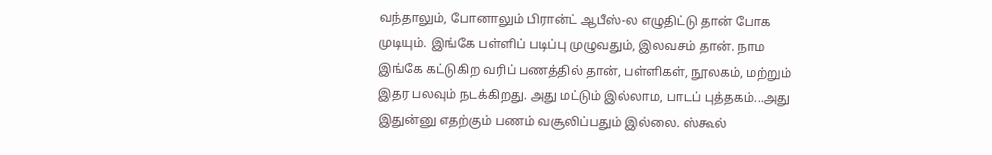வந்தாலும், போனாலும் பிரான்ட் ஆபீஸ்-ல எழுதிட்டு தான் போக முடியும். இங்கே பள்ளிப் படிப்பு முழுவதும், இலவசம் தான். நாம இங்கே கட்டுகிற வரிப் பணத்தில் தான், பள்ளிகள், நூலகம், மற்றும் இதர பலவும் நடக்கிறது. அது மட்டும் இல்லாம, பாடப் புத்தகம்...அது இதுன்னு எதற்கும் பணம் வசூலிப்பதும் இல்லை. ஸ்கூல்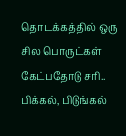தொடக்கத்தில் ஒரு சில பொருட்கள் கேட்பதோடு சரி.. பிக்கல், பிடுங்கல்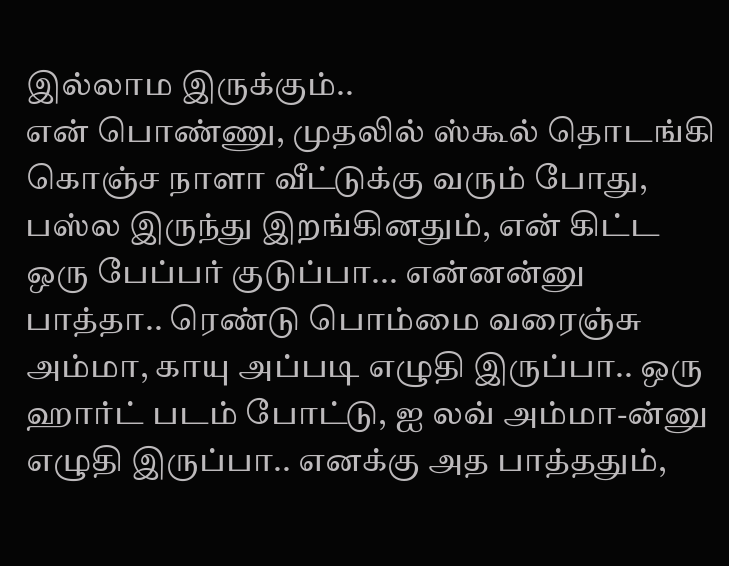இல்லாம இருக்கும்..
என் பொண்ணு, முதலில் ஸ்கூல் தொடங்கி கொஞ்ச நாளா வீட்டுக்கு வரும் போது, பஸ்ல இருந்து இறங்கினதும், என் கிட்ட ஒரு பேப்பர் குடுப்பா... என்னன்னு பாத்தா.. ரெண்டு பொம்மை வரைஞ்சு அம்மா, காயு அப்படி எழுதி இருப்பா.. ஒரு ஹார்ட் படம் போட்டு, ஐ லவ் அம்மா-ன்னு எழுதி இருப்பா.. எனக்கு அத பாத்ததும்,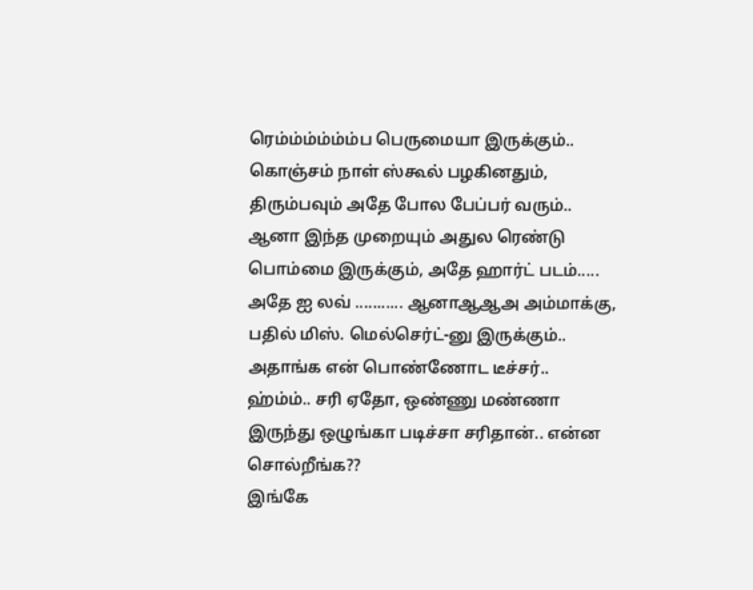ரெம்ம்ம்ம்ம்ம்ப பெருமையா இருக்கும்.. கொஞ்சம் நாள் ஸ்கூல் பழகினதும், திரும்பவும் அதே போல பேப்பர் வரும்.. ஆனா இந்த முறையும் அதுல ரெண்டு பொம்மை இருக்கும், அதே ஹார்ட் படம்..... அதே ஐ லவ் ........... ஆனாஆஆஅ அம்மாக்கு, பதில் மிஸ். மெல்செர்ட்-னு இருக்கும்.. அதாங்க என் பொண்ணோட டீச்சர்.. ஹ்ம்ம்.. சரி ஏதோ, ஒண்ணு மண்ணா இருந்து ஒழுங்கா படிச்சா சரிதான்.. என்ன சொல்றீங்க??
இங்கே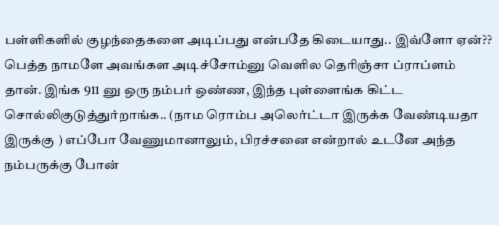பள்ளிகளில் குழந்தைகளை அடிப்பது என்பதே கிடையாது.. இவ்ளோ ஏன்?? பெத்த நாமளே அவங்கள அடிச்சோம்னு வெளில தெரிஞ்சா ப்ராப்ளம் தான். இங்க 911 னு ஒரு நம்பர் ஒண்ண, இந்த புள்ளைங்க கிட்ட சொல்லிகுடுத்துர்றாங்க.. (நாம ரொம்ப அலெர்ட்டா இருக்க வேண்டியதா இருக்கு ) எப்போ வேணுமானாலும், பிரச்சனை என்றால் உடனே அந்த நம்பருக்கு போன்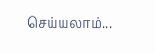செய்யலாம்...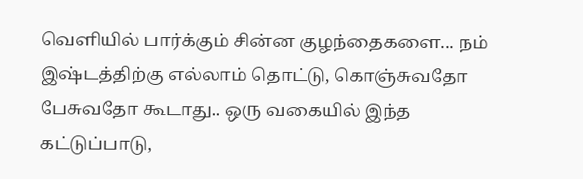வெளியில் பார்க்கும் சின்ன குழந்தைகளை... நம் இஷ்டத்திற்கு எல்லாம் தொட்டு, கொஞ்சுவதோ பேசுவதோ கூடாது.. ஒரு வகையில் இந்த கட்டுப்பாடு,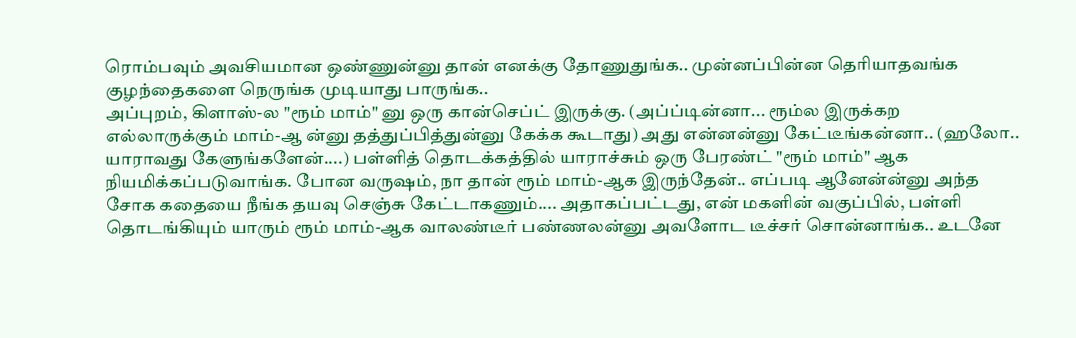ரொம்பவும் அவசியமான ஒண்ணுன்னு தான் எனக்கு தோணுதுங்க.. முன்னப்பின்ன தெரியாதவங்க குழந்தைகளை நெருங்க முடியாது பாருங்க..
அப்புறம், கிளாஸ்-ல "ரூம் மாம்" னு ஒரு கான்செப்ட் இருக்கு. (அப்ப்டின்னா... ரூம்ல இருக்கற எல்லாருக்கும் மாம்-ஆ ன்னு தத்துப்பித்துன்னு கேக்க கூடாது) அது என்னன்னு கேட்டீங்கன்னா.. (ஹலோ.. யாராவது கேளுங்களேன்....) பள்ளித் தொடக்கத்தில் யாராச்சும் ஒரு பேரண்ட் "ரூம் மாம்" ஆக நியமிக்கப்படுவாங்க. போன வருஷம், நா தான் ரூம் மாம்-ஆக இருந்தேன்.. எப்படி ஆனேன்ன்னு அந்த சோக கதையை நீங்க தயவு செஞ்சு கேட்டாகணும்.... அதாகப்பட்டது, என் மகளின் வகுப்பில், பள்ளி தொடங்கியும் யாரும் ரூம் மாம்-ஆக வாலண்டீர் பண்ணலன்னு அவளோட டீச்சர் சொன்னாங்க.. உடனே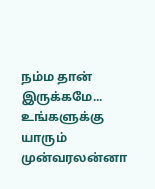நம்ம தான் இருக்கமே... உங்களுக்கு யாரும் முன்வரலன்னா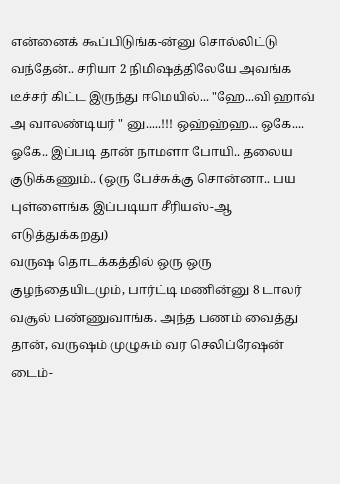என்னைக் கூப்பிடுங்க-ன்னு சொல்லிட்டு வந்தேன்.. சரியா 2 நிமிஷத்திலேயே அவங்க டீச்சர் கிட்ட இருந்து ஈமெயில்... "ஹே...வி ஹாவ் அ வாலண்டியர் " னு.....!!! ஒஹ்ஹ்ஹ... ஒகே.... ஓகே.. இப்படி தான் நாமளா போயி.. தலைய குடுக்கணும்.. (ஒரு பேச்சுக்கு சொன்னா.. பய புள்ளைங்க இப்படியா சீரியஸ்-ஆ எடுத்துக்கறது)
வருஷ தொடக்கத்தில் ஒரு ஒரு குழந்தையிடமும், பார்ட்டி மணின்னு 8 டாலர் வசூல் பண்ணுவாங்க. அந்த பணம் வைத்து தான், வருஷம் முழுசும் வர செலிப்ரேஷன் டைம்-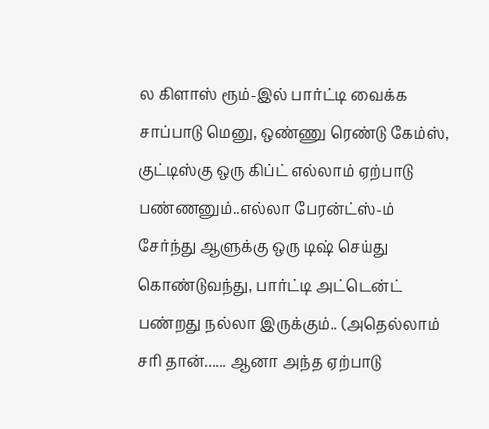ல கிளாஸ் ரூம்-இல் பார்ட்டி வைக்க சாப்பாடு மெனு, ஒண்ணு ரெண்டு கேம்ஸ், குட்டிஸ்கு ஒரு கிப்ட் எல்லாம் ஏற்பாடு பண்ணனும்..எல்லா பேரன்ட்ஸ்-ம் சேர்ந்து ஆளுக்கு ஒரு டிஷ் செய்து கொண்டுவந்து, பார்ட்டி அட்டென்ட் பண்றது நல்லா இருக்கும்.. (அதெல்லாம் சரி தான்...... ஆனா அந்த ஏற்பாடு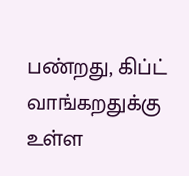பண்றது, கிப்ட் வாங்கறதுக்கு உள்ள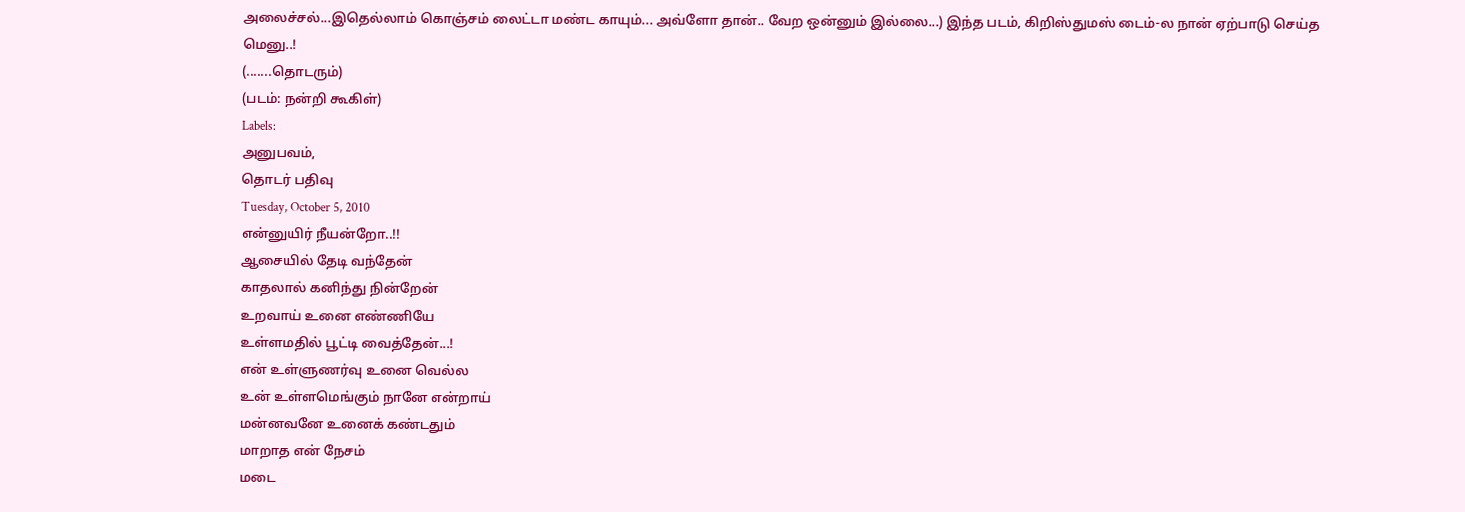அலைச்சல்...இதெல்லாம் கொஞ்சம் லைட்டா மண்ட காயும்... அவ்ளோ தான்.. வேற ஒன்னும் இல்லை...) இந்த படம், கிறிஸ்துமஸ் டைம்-ல நான் ஏற்பாடு செய்த மெனு..!
(.......தொடரும்)
(படம்: நன்றி கூகிள்)
Labels:
அனுபவம்,
தொடர் பதிவு
Tuesday, October 5, 2010
என்னுயிர் நீயன்றோ..!!
ஆசையில் தேடி வந்தேன்
காதலால் கனிந்து நின்றேன்
உறவாய் உனை எண்ணியே
உள்ளமதில் பூட்டி வைத்தேன்...!
என் உள்ளுணர்வு உனை வெல்ல
உன் உள்ளமெங்கும் நானே என்றாய்
மன்னவனே உனைக் கண்டதும்
மாறாத என் நேசம்
மடை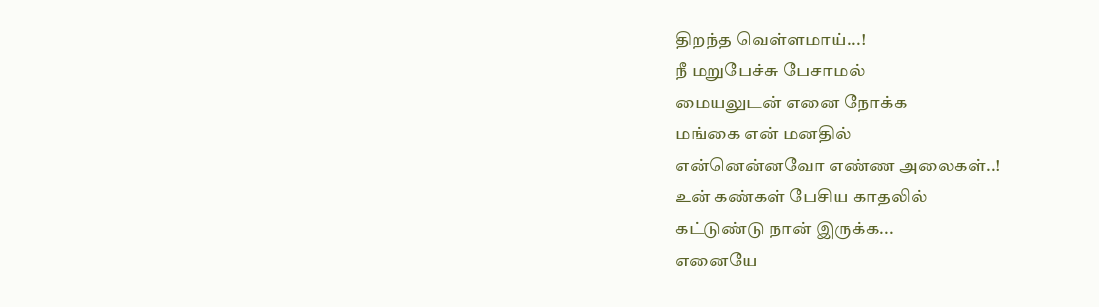திறந்த வெள்ளமாய்...!
நீ மறுபேச்சு பேசாமல்
மையலுடன் எனை நோக்க
மங்கை என் மனதில்
என்னென்னவோ எண்ண அலைகள்..!
உன் கண்கள் பேசிய காதலில்
கட்டுண்டு நான் இருக்க...
எனையே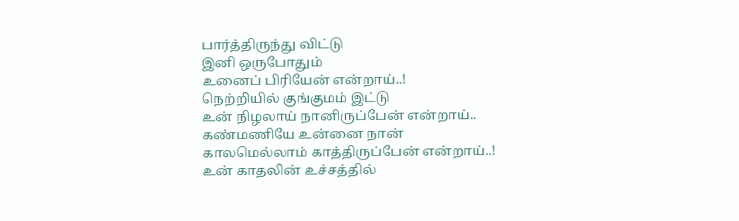பார்த்திருந்து விட்டு
இனி ஒருபோதும்
உனைப் பிரியேன் என்றாய்..!
நெற்றியில் குங்குமம் இட்டு
உன் நிழலாய் நானிருப்பேன் என்றாய்..
கண்மணியே உன்னை நான்
காலமெல்லாம் காத்திருப்பேன் என்றாய்..!
உன் காதலின் உச்சத்தில்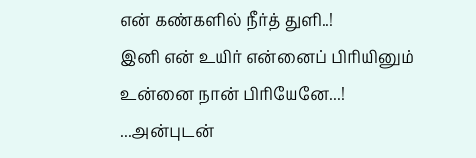என் கண்களில் நீர்த் துளி..!
இனி என் உயிர் என்னைப் பிரியினும்
உன்னை நான் பிரியேனே...!
...அன்புடன்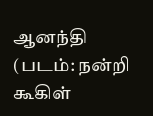ஆனந்தி
(படம்: நன்றி கூகிள்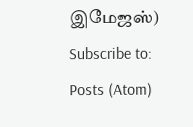இமேஜஸ்)
Subscribe to:
Posts (Atom)